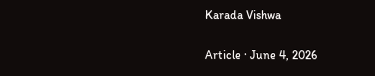Karada Vishwa

Article · June 4, 2026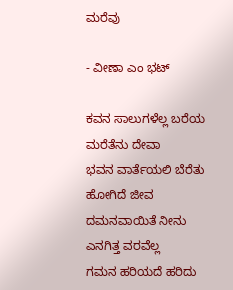ಮರೆವು

- ವೀಣಾ ಎಂ ಭಟ್

ಕವನ ಸಾಲುಗಳೆಲ್ಲ ಬರೆಯ ಮರೆತೆನು ದೇವಾ
ಭವನ ವಾರ್ತೆಯಲಿ ಬೆರೆತು ಹೋಗಿದೆ ಜೀವ
ದಮನವಾಯಿತೆ ನೀನು ಎನಗಿತ್ತ ವರವೆಲ್ಲ
ಗಮನ ಹರಿಯದೆ ಹರಿದು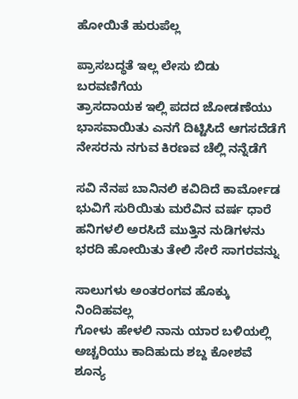ಹೋಯಿತೆ ಹುರುಪೆಲ್ಲ

ಪ್ರಾಸಬದ್ಧತೆ ಇಲ್ಲ ಲೇಸು ಬಿಡು ಬರವಣಿಗೆಯ
ತ್ರಾಸದಾಯಕ ಇಲ್ಲಿ ಪದದ ಜೋಡಣೆಯು
ಭಾಸವಾಯಿತು ಎನಗೆ ದಿಟ್ಟಿಸಿದೆ ಆಗಸದೆಡೆಗೆ
ನೇಸರನು ನಗುವ ಕಿರಣವ ಚೆಲ್ಲಿ ನನ್ನೆಡೆಗೆ

ಸವಿ ನೆನಪ ಬಾನಿನಲಿ ಕವಿದಿದೆ ಕಾರ್ಮೋಡ
ಭುವಿಗೆ ಸುರಿಯಿತು ಮರೆವಿನ ವರ್ಷ ಧಾರೆ
ಹನಿಗಳಲಿ ಅರಸಿದೆ ಮುತ್ತಿನ ನುಡಿಗಳನು
ಭರದಿ ಹೋಯಿತು ತೇಲಿ ಸೇರೆ ಸಾಗರವನ್ನು

ಸಾಲುಗಳು ಅಂತರಂಗವ ಹೊಕ್ಕು ನಿಂದಿಹವಲ್ಲ
ಗೋಳು ಹೇಳಲಿ ನಾನು ಯಾರ ಬಳಿಯಲ್ಲಿ
ಅಚ್ಚರಿಯು ಕಾದಿಹುದು ಶಬ್ದ ಕೋಶವೆ ಶೂನ್ಯ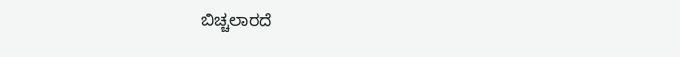ಬಿಚ್ಚಲಾರದೆ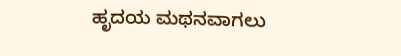ಹೃದಯ ಮಥನವಾಗಲು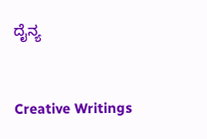ದೈನ್ಯ


Creative Writings